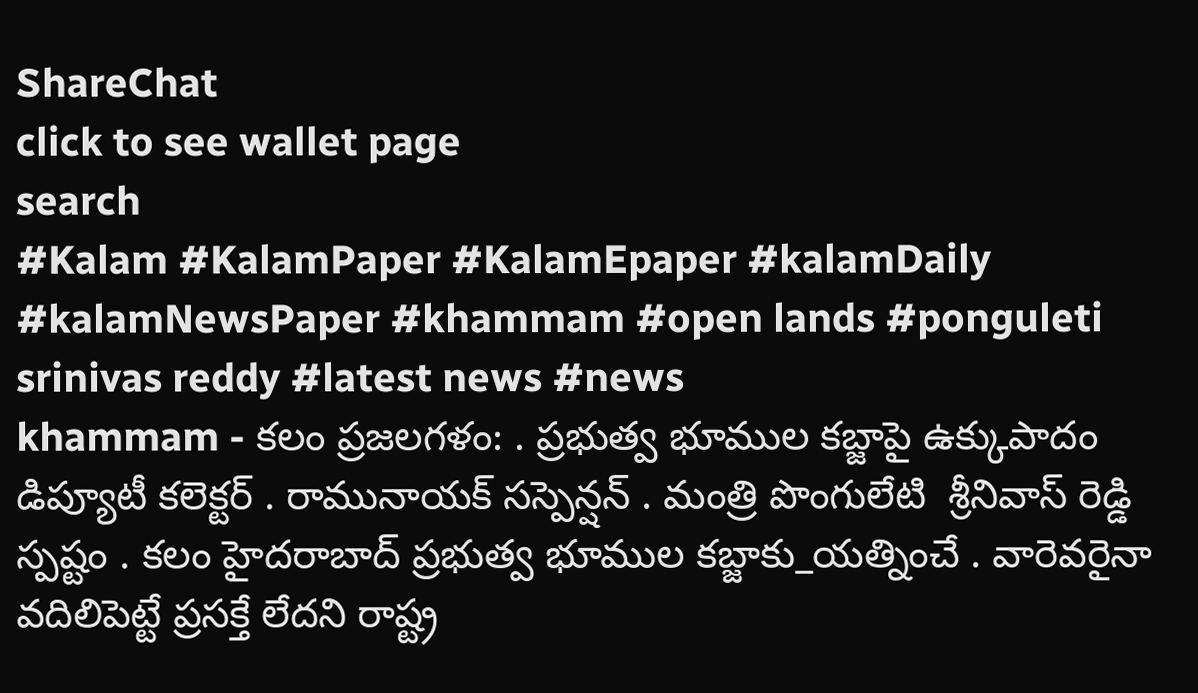ShareChat
click to see wallet page
search
#Kalam #KalamPaper #KalamEpaper #kalamDaily #kalamNewsPaper #khammam #open lands #ponguleti srinivas reddy #latest news #news
khammam - కలం ప్రజలగళం: . ప్రభుత్వ భూముల కబ్జాపై ఉక్కుపాదం డిప్యూటీ కలెక్టర్ . రామునాయక్ సస్పెన్షన్ . మంత్రి పొంగులేటి  శ్రీనివాస్ రెడ్డి స్పష్టం . కలం హైదరాబాద్ ప్రభుత్వ భూముల కబ్జాకు_యత్నించే . వారెవరైనా వదిలిపెట్టే ప్రసక్తే లేదని రాష్ట్ర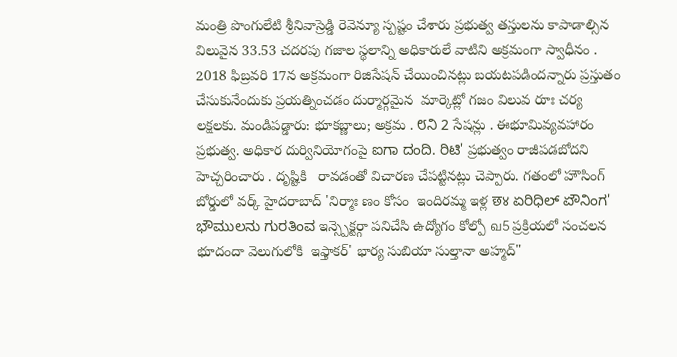మంత్రి పొంగులేటి శ్రీనివాస్రెడ్డి రెవెన్యూ స్పష్టం చేశారు ప్రభుత్వ తస్తులను కాపాడాల్సిన విలువైన 33.53 చదరపు గజాల స్థలాన్ని అధికారులే వాటిని అక్రమంగా స్వాధీనం . 2018 ఫిబ్రవరి 17న అక్రమంగా రిజిసేషన్ చేయించినట్లు బయటపడిందన్నారు ప్రస్తుతం చేసుకునేందుకు ప్రయత్నించడం దుర్మార్గమైన  మార్కెట్లో గజం విలువ రూః చర్య లక్షలకు. మండిపడ్డారు: భూకబ్ణాలు; అక్రమ . ೮ನಿ 2 సేషన్లు . ఈభూమివ్యవహారం ప్రభుత్వ. అధికార దుర్వినియోగంపై ಐಗಾ ದಂದಿ. ರಿಟಿ' ప్రభుత్వం రాజీపడబోదని హెచ్చరించారు . దృష్టికి   రావడంతో విచారణ చేపట్టినట్లు చెప్పారు. గతంలో హౌసింగ్ బోర్డులో వర్క్ హైదరాబాద్ 'నిర్మాః ణం కోసం  ఇందిరమ్మ ఇళ్ల छ४ ಏರಿಧಿಲ್ ಏೌನಿಂಗ' ಭೌಮುಲನು ಗುರತಿಂವ ఇన్స్పెక్టర్గా పనిచేసి ఉద్యోగం కోల్పో வ5 ప్రక్రియలో సంచలన భూదందా వెలుగులోకి  ఇఫ్తాకర్' భార్య సుబియా సుల్తానా అహ్మద్"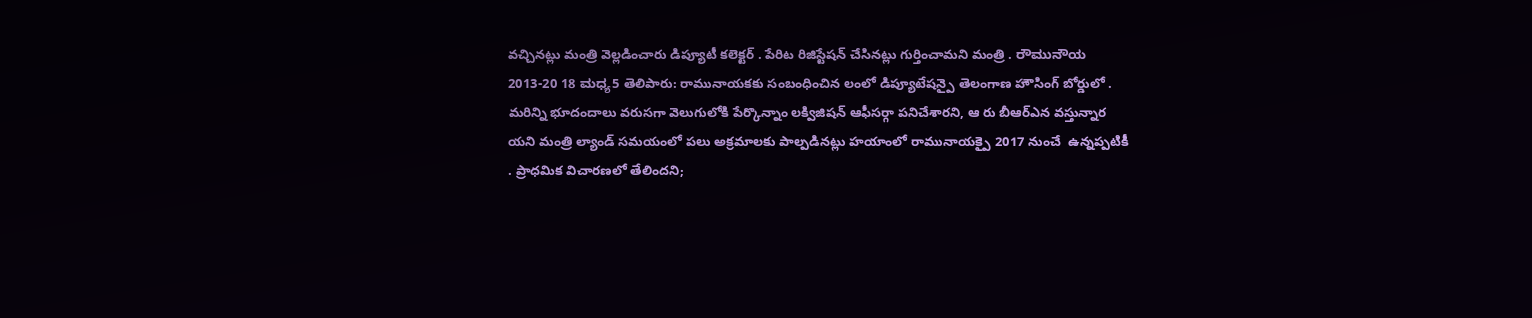వచ్చినట్లు మంత్రి వెల్లడించారు డిప్యూటీ కలెక్టర్ . పేరిట రిజిస్టేషన్ చేసినట్లు గుర్తించామని మంత్రి . ರೌಮುನೌಯ 2013-20 18 ಮಧ್ಯ5 తెలిపారు: రామునాయకకు సంబంధించిన లంలో డిప్యూటేషన్పై తెలంగాణ హౌసింగ్ బోర్డులో . మరిన్ని భూదందాలు వరుసగా వెలుగులోకి పేర్కొన్నాం లక్విజిషన్ ఆఫీసర్గా పనిచేశారని, ఆ రు బీఆర్ఎన వస్తున్నార యని మంత్రి ల్యాండ్ సమయంలో పలు అక్రమాలకు పాల్పడినట్లు హయాంలో రామునాయక్పై 2017 నుంచే  ఉన్నప్పటికీ . ప్రాధమిక విచారణలో తేలిందని;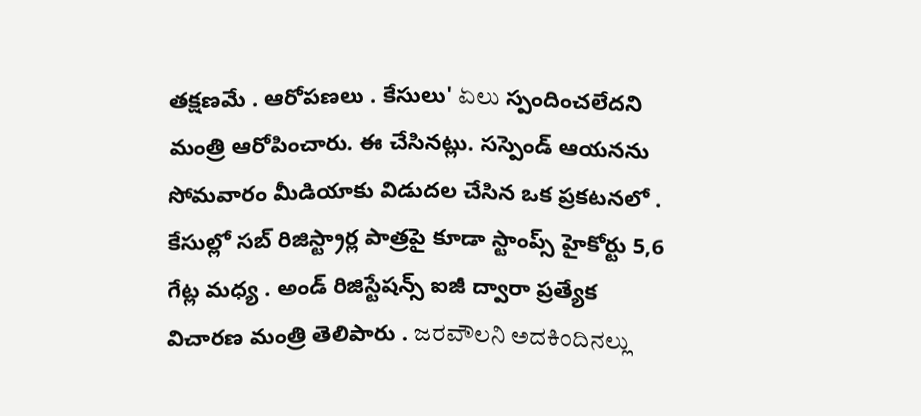తక్షణమే . ఆరోపణలు . కేసులు' ಏಲು స్పందించలేదని మంత్రి ఆరోపించారు. ఈ చేసినట్లు. సస్పెండ్ ఆయనను సోమవారం మీడియాకు విడుదల చేసిన ఒక ప్రకటనలో . కేసుల్లో సబ్ రిజిస్ట్రార్ల పాత్రపై కూడా స్టాంప్స్ హైకోర్టు 5,6 గేట్ల మధ్య . అండ్ రిజిస్టేషన్స్ ఐజీ ద్వారా ప్రత్యేక విచారణ మంత్రి తెలిపారు . ಜರವೌಲನಿ ಅದಕಿಂದಿನಲ್ಲು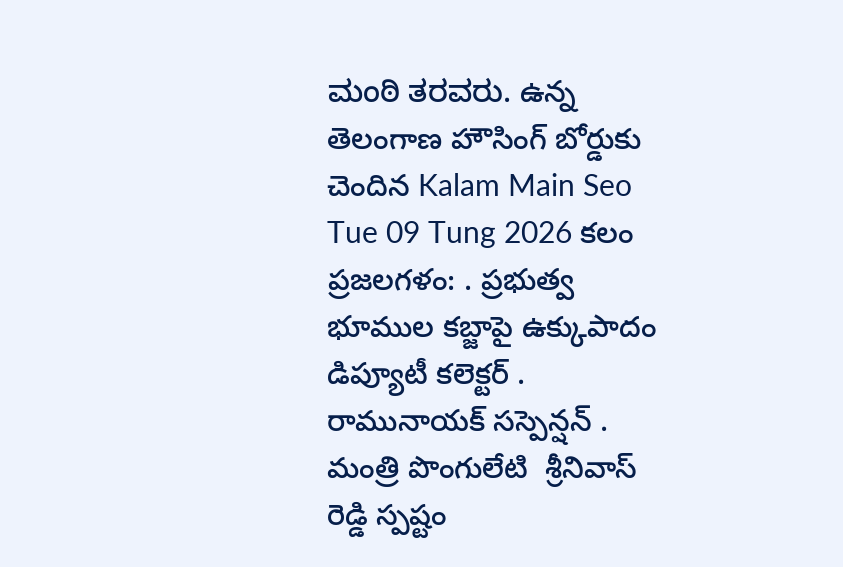ಮಂಠಿ ತರವರು. ఉన్న తెలంగాణ హౌసింగ్ బోర్డుకు చెందిన Kalam Main Seo Tue 09 Tung 2026 కలం ప్రజలగళం: . ప్రభుత్వ భూముల కబ్జాపై ఉక్కుపాదం డిప్యూటీ కలెక్టర్ . రామునాయక్ సస్పెన్షన్ . మంత్రి పొంగులేటి  శ్రీనివాస్ రెడ్డి స్పష్టం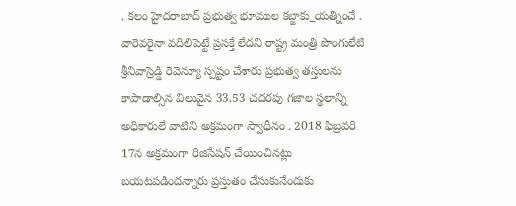. కలం హైదరాబాద్ ప్రభుత్వ భూముల కబ్జాకు_యత్నించే . వారెవరైనా వదిలిపెట్టే ప్రసక్తే లేదని రాష్ట్ర మంత్రి పొంగులేటి శ్రీనివాస్రెడ్డి రెవెన్యూ స్పష్టం చేశారు ప్రభుత్వ తస్తులను కాపాడాల్సిన విలువైన 33.53 చదరపు గజాల స్థలాన్ని అధికారులే వాటిని అక్రమంగా స్వాధీనం . 2018 ఫిబ్రవరి 17న అక్రమంగా రిజిసేషన్ చేయించినట్లు బయటపడిందన్నారు ప్రస్తుతం చేసుకునేందుకు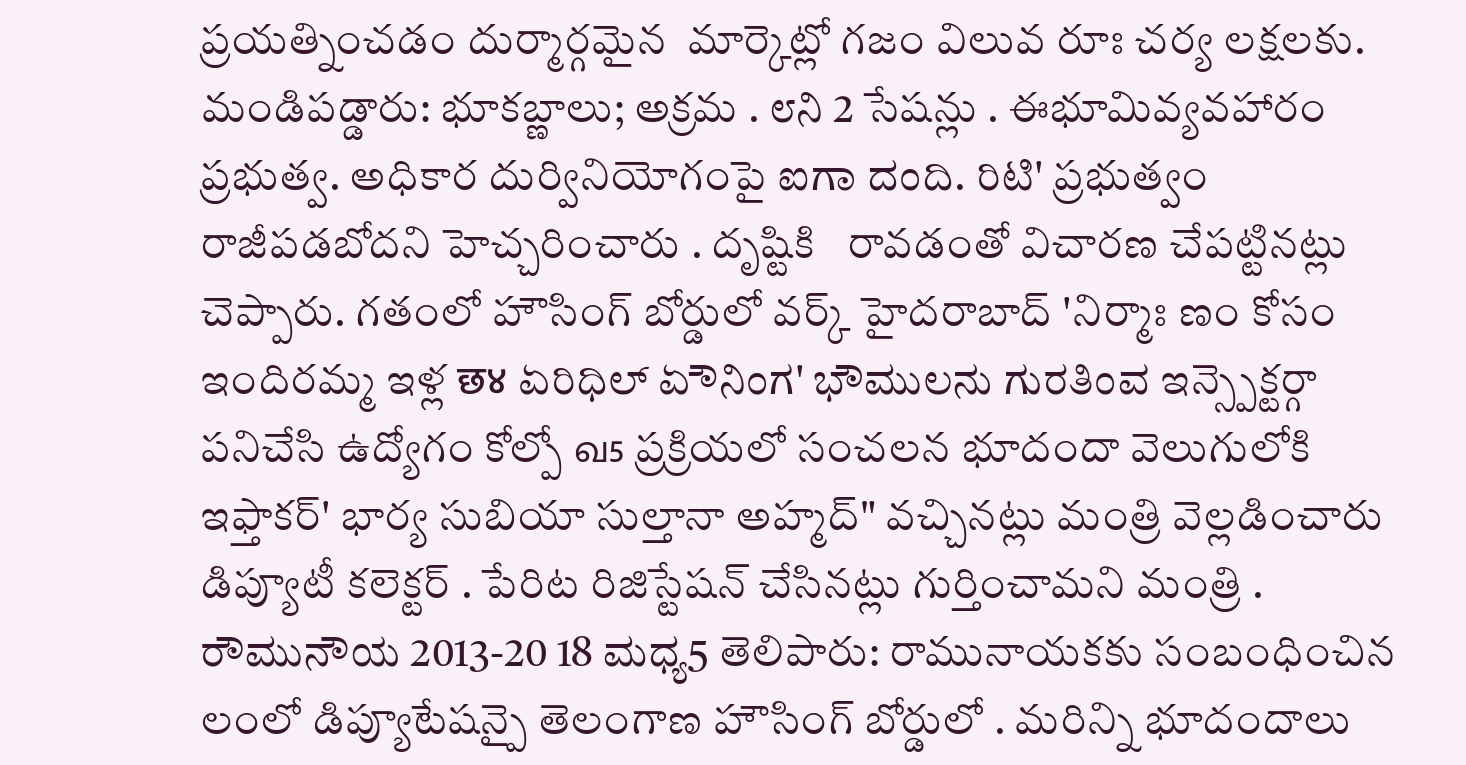ప్రయత్నించడం దుర్మార్గమైన  మార్కెట్లో గజం విలువ రూః చర్య లక్షలకు. మండిపడ్డారు: భూకబ్ణాలు; అక్రమ . ೮ನಿ 2 సేషన్లు . ఈభూమివ్యవహారం ప్రభుత్వ. అధికార దుర్వినియోగంపై ಐಗಾ ದಂದಿ. ರಿಟಿ' ప్రభుత్వం రాజీపడబోదని హెచ్చరించారు . దృష్టికి   రావడంతో విచారణ చేపట్టినట్లు చెప్పారు. గతంలో హౌసింగ్ బోర్డులో వర్క్ హైదరాబాద్ 'నిర్మాః ణం కోసం  ఇందిరమ్మ ఇళ్ల छ४ ಏರಿಧಿಲ್ ಏೌನಿಂಗ' ಭೌಮುಲನು ಗುರತಿಂವ ఇన్స్పెక్టర్గా పనిచేసి ఉద్యోగం కోల్పో வ5 ప్రక్రియలో సంచలన భూదందా వెలుగులోకి  ఇఫ్తాకర్' భార్య సుబియా సుల్తానా అహ్మద్" వచ్చినట్లు మంత్రి వెల్లడించారు డిప్యూటీ కలెక్టర్ . పేరిట రిజిస్టేషన్ చేసినట్లు గుర్తించామని మంత్రి . ರೌಮುನೌಯ 2013-20 18 ಮಧ್ಯ5 తెలిపారు: రామునాయకకు సంబంధించిన లంలో డిప్యూటేషన్పై తెలంగాణ హౌసింగ్ బోర్డులో . మరిన్ని భూదందాలు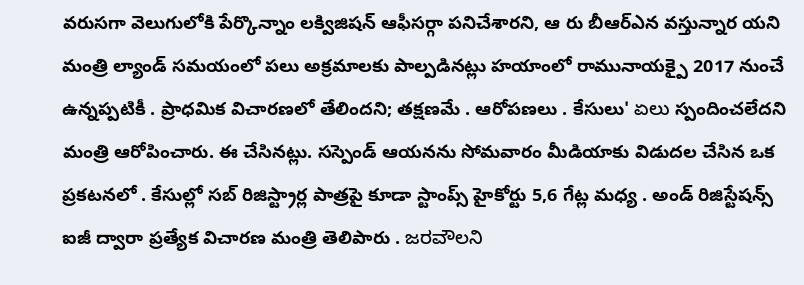వరుసగా వెలుగులోకి పేర్కొన్నాం లక్విజిషన్ ఆఫీసర్గా పనిచేశారని, ఆ రు బీఆర్ఎన వస్తున్నార యని మంత్రి ల్యాండ్ సమయంలో పలు అక్రమాలకు పాల్పడినట్లు హయాంలో రామునాయక్పై 2017 నుంచే  ఉన్నప్పటికీ . ప్రాధమిక విచారణలో తేలిందని; తక్షణమే . ఆరోపణలు . కేసులు' ಏಲು స్పందించలేదని మంత్రి ఆరోపించారు. ఈ చేసినట్లు. సస్పెండ్ ఆయనను సోమవారం మీడియాకు విడుదల చేసిన ఒక ప్రకటనలో . కేసుల్లో సబ్ రిజిస్ట్రార్ల పాత్రపై కూడా స్టాంప్స్ హైకోర్టు 5,6 గేట్ల మధ్య . అండ్ రిజిస్టేషన్స్ ఐజీ ద్వారా ప్రత్యేక విచారణ మంత్రి తెలిపారు . ಜರವೌಲನಿ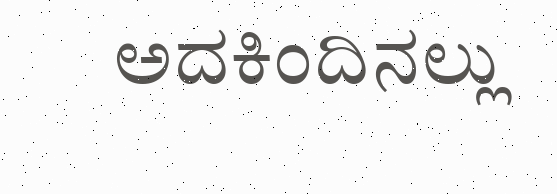ಅದಕಿಂದಿನಲ್ಲು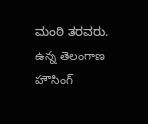ಮಂಠಿ ತರವರು. ఉన్న తెలంగాణ హౌసింగ్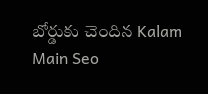బోర్డుకు చెందిన Kalam Main Seo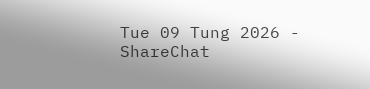Tue 09 Tung 2026 - ShareChat